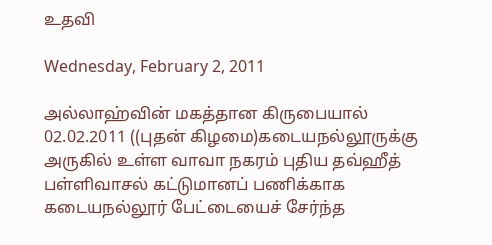உதவி

Wednesday, February 2, 2011

அல்லாஹ்வின் மகத்தான கிருபையால் 02.02.2011 ((புதன் கிழமை)கடையநல்லூருக்கு அருகில் உள்ள வாவா நகரம் புதிய தவ்ஹீத் பள்ளிவாசல் கட்டுமானப் பணிக்காக கடையநல்லூர் பேட்டையைச் சேர்ந்த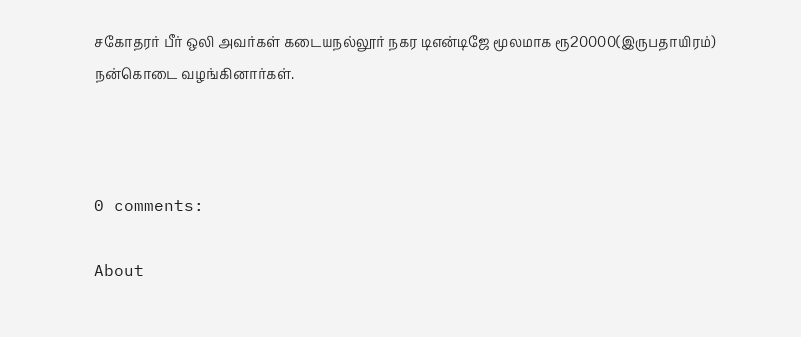சகோதரர் பீர் ஒலி அவர்கள் கடையநல்லூர் நகர டிஎன்டிஜே மூலமாக ரூ20000(இருபதாயிரம்) நன்கொடை வழங்கினார்கள்.



0 comments:

About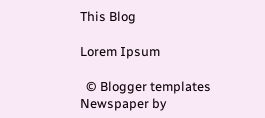This Blog

Lorem Ipsum

  © Blogger templates Newspaper by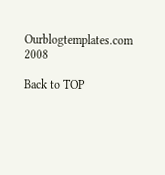Ourblogtemplates.com 2008

Back to TOP